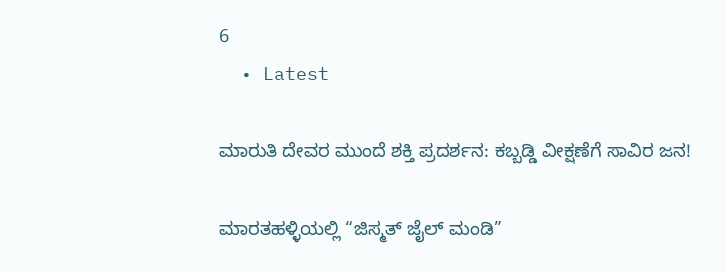6
  • Latest

ಮಾರುತಿ ದೇವರ ಮುಂದೆ ಶಕ್ತಿ ಪ್ರದರ್ಶನ: ಕಬ್ಬಡ್ಡಿ ವೀಕ್ಷಣೆಗೆ ಸಾವಿರ ಜನ!

ಮಾರತಹಳ್ಳಿಯಲ್ಲಿ “ಜಿಸ್ಮತ್ ಜೈಲ್ ಮಂಡಿ”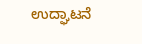ಉದ್ಘಾಟನೆ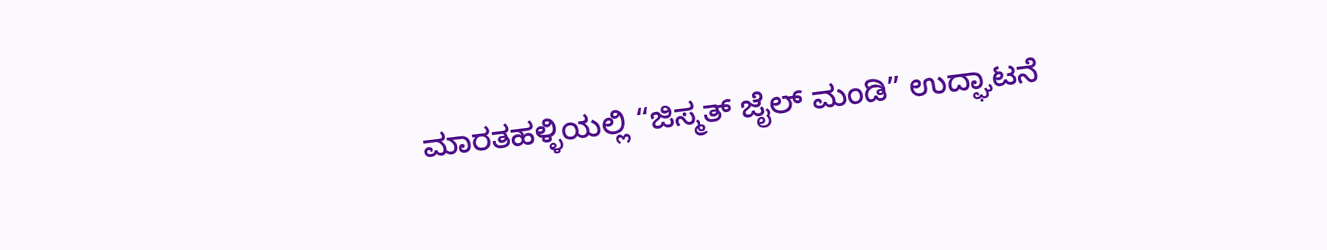ಮಾರತಹಳ್ಳಿಯಲ್ಲಿ “ಜಿಸ್ಮತ್ ಜೈಲ್ ಮಂಡಿ” ಉದ್ಘಾಟನೆ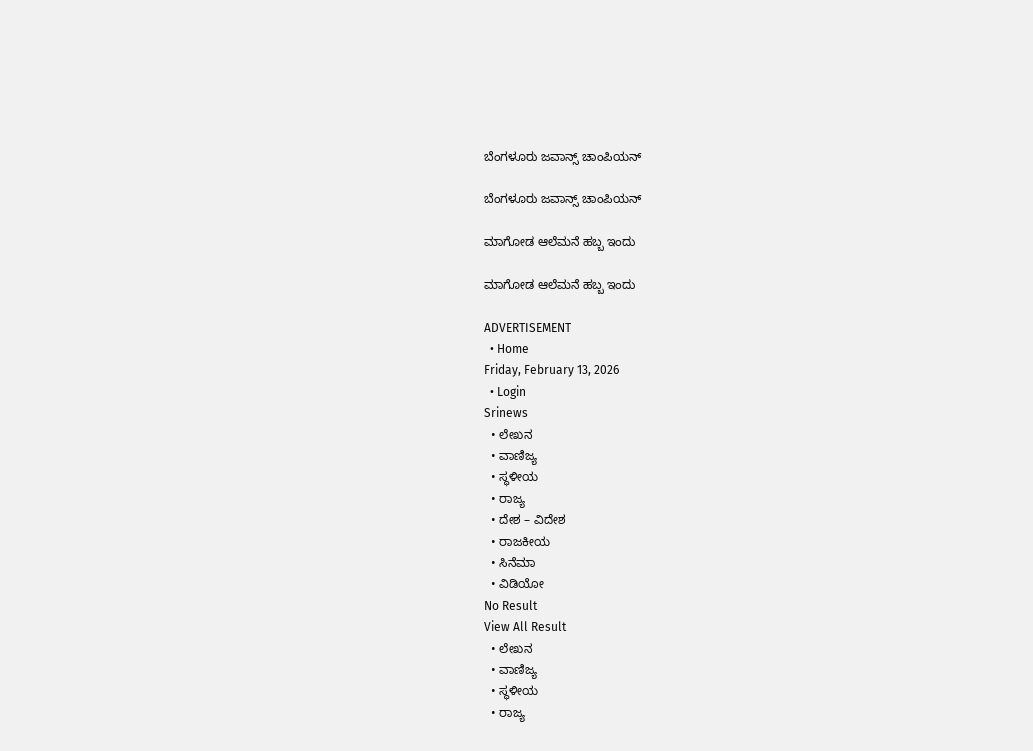ಬೆಂಗಳೂರು ಜವಾನ್ಸ್ ಚಾಂಪಿಯನ್

ಬೆಂಗಳೂರು ಜವಾನ್ಸ್ ಚಾಂಪಿಯನ್

ಮಾಗೋಡ ಆಲೆಮನೆ ಹಬ್ಬ ಇಂದು

ಮಾಗೋಡ ಆಲೆಮನೆ ಹಬ್ಬ ಇಂದು

ADVERTISEMENT
  • Home
Friday, February 13, 2026
  • Login
Srinews
  • ಲೇಖನ
  • ವಾಣಿಜ್ಯ
  • ಸ್ಥಳೀಯ
  • ರಾಜ್ಯ
  • ದೇಶ – ವಿದೇಶ
  • ರಾಜಕೀಯ
  • ಸಿನೆಮಾ
  • ವಿಡಿಯೋ
No Result
View All Result
  • ಲೇಖನ
  • ವಾಣಿಜ್ಯ
  • ಸ್ಥಳೀಯ
  • ರಾಜ್ಯ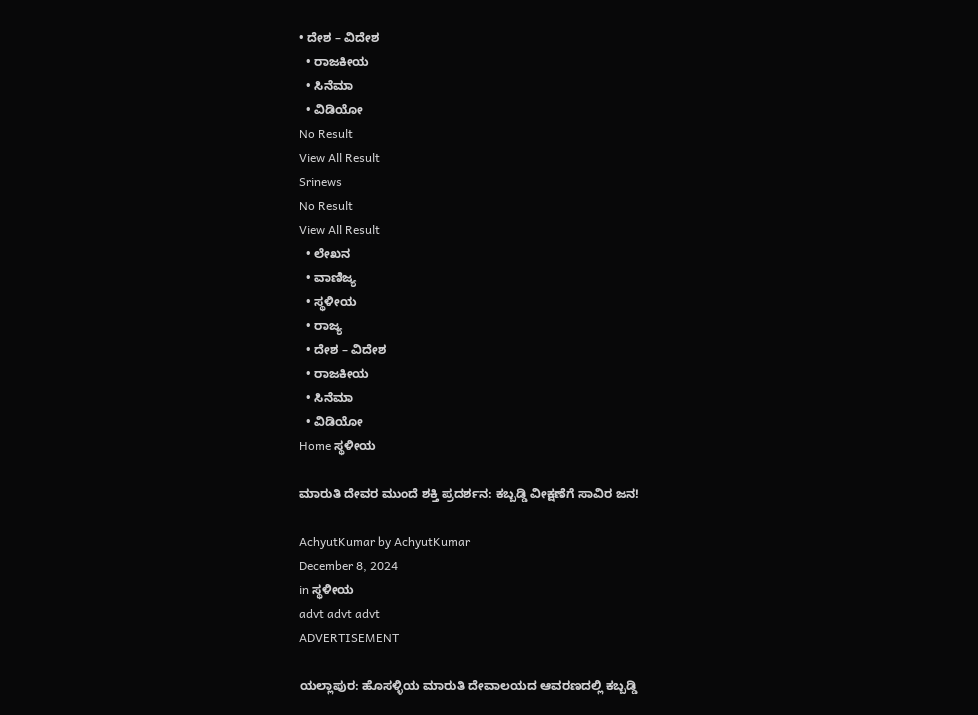• ದೇಶ – ವಿದೇಶ
  • ರಾಜಕೀಯ
  • ಸಿನೆಮಾ
  • ವಿಡಿಯೋ
No Result
View All Result
Srinews
No Result
View All Result
  • ಲೇಖನ
  • ವಾಣಿಜ್ಯ
  • ಸ್ಥಳೀಯ
  • ರಾಜ್ಯ
  • ದೇಶ – ವಿದೇಶ
  • ರಾಜಕೀಯ
  • ಸಿನೆಮಾ
  • ವಿಡಿಯೋ
Home ಸ್ಥಳೀಯ

ಮಾರುತಿ ದೇವರ ಮುಂದೆ ಶಕ್ತಿ ಪ್ರದರ್ಶನ: ಕಬ್ಬಡ್ಡಿ ವೀಕ್ಷಣೆಗೆ ಸಾವಿರ ಜನ!

AchyutKumar by AchyutKumar
December 8, 2024
in ಸ್ಥಳೀಯ
advt advt advt
ADVERTISEMENT

ಯಲ್ಲಾಪುರ: ಹೊಸಳ್ಳಿಯ ಮಾರುತಿ ದೇವಾಲಯದ ಆವರಣದಲ್ಲಿ ಕಬ್ಬಡ್ಡಿ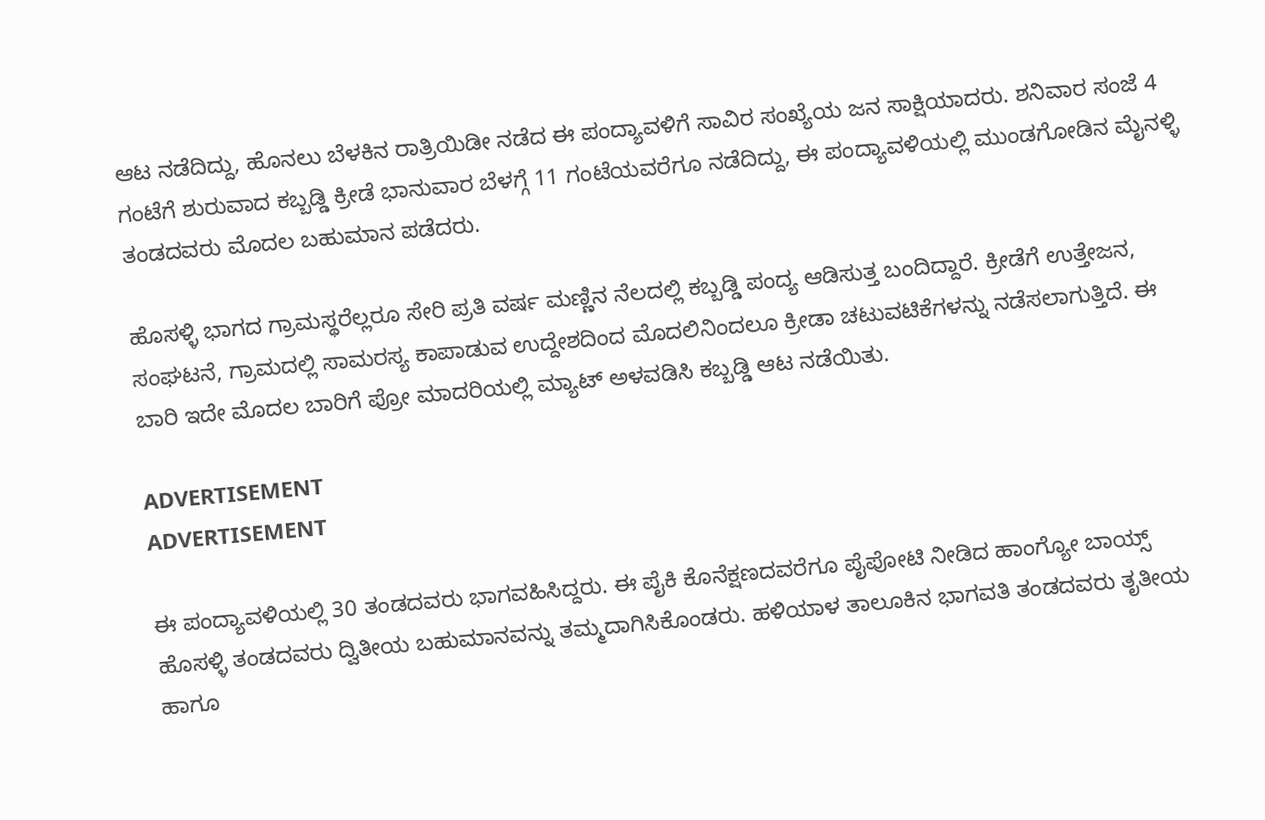ಆಟ ನಡೆದಿದ್ದು, ಹೊನಲು ಬೆಳಕಿನ ರಾತ್ರಿಯಿಡೀ ನಡೆದ ಈ ಪಂದ್ಯಾವಳಿಗೆ ಸಾವಿರ ಸಂಖ್ಯೆಯ ಜನ ಸಾಕ್ಷಿಯಾದರು. ಶನಿವಾರ ಸಂಜೆ 4 ಗಂಟೆಗೆ ಶುರುವಾದ ಕಬ್ಬಡ್ಡಿ ಕ್ರೀಡೆ ಭಾನುವಾರ ಬೆಳಗ್ಗೆ 11 ಗಂಟೆಯವರೆಗೂ ನಡೆದಿದ್ದು, ಈ ಪಂದ್ಯಾವಳಿಯಲ್ಲಿ ಮುಂಡಗೋಡಿನ ಮೈನಳ್ಳಿ ತಂಡದವರು ಮೊದಲ ಬಹುಮಾನ ಪಡೆದರು.

ಹೊಸಳ್ಳಿ ಭಾಗದ ಗ್ರಾಮಸ್ಥರೆಲ್ಲರೂ ಸೇರಿ ಪ್ರತಿ ವರ್ಷ ಮಣ್ಣಿನ ನೆಲದಲ್ಲಿ ಕಬ್ಬಡ್ಡಿ ಪಂದ್ಯ ಆಡಿಸುತ್ತ ಬಂದಿದ್ದಾರೆ. ಕ್ರೀಡೆಗೆ ಉತ್ತೇಜನ, ಸಂಘಟನೆ, ಗ್ರಾಮದಲ್ಲಿ ಸಾಮರಸ್ಯ ಕಾಪಾಡುವ ಉದ್ದೇಶದಿಂದ ಮೊದಲಿನಿಂದಲೂ ಕ್ರೀಡಾ ಚಟುವಟಿಕೆಗಳನ್ನು ನಡೆಸಲಾಗುತ್ತಿದೆ. ಈ ಬಾರಿ ಇದೇ ಮೊದಲ ಬಾರಿಗೆ ಪ್ರೋ ಮಾದರಿಯಲ್ಲಿ ಮ್ಯಾಟ್ ಅಳವಡಿಸಿ ಕಬ್ಬಡ್ಡಿ ಆಟ ನಡೆಯಿತು.

ADVERTISEMENT
ADVERTISEMENT

ಈ ಪಂದ್ಯಾವಳಿಯಲ್ಲಿ 30 ತಂಡದವರು ಭಾಗವಹಿಸಿದ್ದರು. ಈ ಪೈಕಿ ಕೊನೆಕ್ಷಣದವರೆಗೂ ಪೈಪೋಟಿ ನೀಡಿದ ಹಾಂಗ್ಯೋ ಬಾಯ್ಸ್ ಹೊಸಳ್ಳಿ ತಂಡದವರು ದ್ವಿತೀಯ ಬಹುಮಾನವನ್ನು ತಮ್ಮದಾಗಿಸಿಕೊಂಡರು. ಹಳಿಯಾಳ ತಾಲೂಕಿನ ಭಾಗವತಿ ತಂಡದವರು ತೃತೀಯ ಹಾಗೂ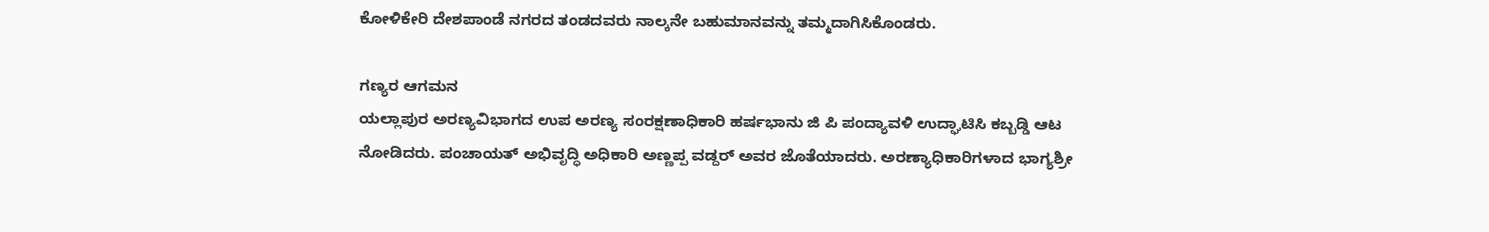ಕೋಳಿಕೇರಿ ದೇಶಪಾಂಡೆ ನಗರದ ತಂಡದವರು ನಾಲ್ಕನೇ ಬಹುಮಾನವನ್ನು ತಮ್ಮದಾಗಿಸಿಕೊಂಡರು.

ಗಣ್ಯರ ಆಗಮನ
ಯಲ್ಲಾಪುರ ಅರಣ್ಯವಿಭಾಗದ ಉಪ ಅರಣ್ಯ ಸಂರಕ್ಷಣಾಧಿಕಾರಿ ಹರ್ಷಭಾನು ಜಿ ಪಿ ಪಂದ್ಯಾವಳಿ ಉದ್ಘಾಟಿಸಿ ಕಬ್ಬಡ್ಡಿ ಆಟ ನೋಡಿದರು. ಪಂಚಾಯತ್ ಅಭಿವೃದ್ಧಿ ಅಧಿಕಾರಿ ಅಣ್ಣಪ್ಪ ವಡ್ದರ್ ಅವರ ಜೊತೆಯಾದರು. ಅರಣ್ಯಾಧಿಕಾರಿಗಳಾದ ಭಾಗ್ಯಶ್ರೀ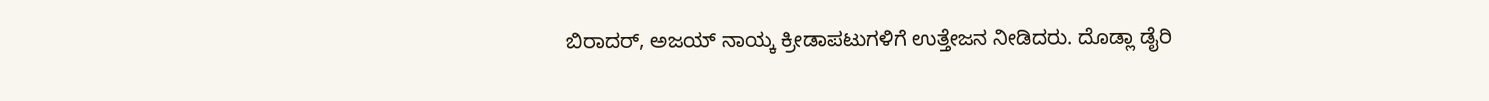ಬಿರಾದರ್, ಅಜಯ್ ನಾಯ್ಕ ಕ್ರೀಡಾಪಟುಗಳಿಗೆ ಉತ್ತೇಜನ ನೀಡಿದರು. ದೊಡ್ಲಾ ಡೈರಿ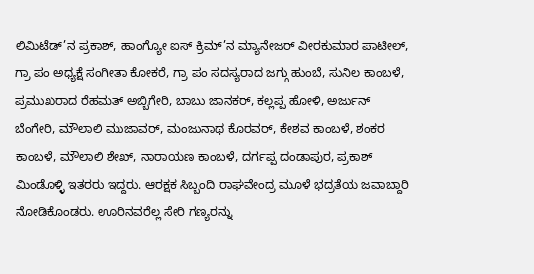ಲಿಮಿಟೆಡ್’ನ ಪ್ರಕಾಶ್, ಹಾಂಗ್ಯೋ ಐಸ್ ಕ್ರಿಮ್’ನ ಮ್ಯಾನೇಜರ್ ವೀರಕುಮಾರ ಪಾಟೀಲ್, ಗ್ರಾ ಪಂ ಅಧ್ಯಕ್ಷೆ ಸಂಗೀತಾ ಕೋಕರೆ, ಗ್ರಾ ಪಂ ಸದಸ್ಯರಾದ ಜಗ್ಗು ಹುಂಬೆ, ಸುನಿಲ ಕಾಂಬಳೆ, ಪ್ರಮುಖರಾದ ರೆಹಮತ್ ಅಬ್ಬಿಗೇರಿ, ಬಾಬು ಜಾನಕರ್, ಕಲ್ಲಪ್ಪ ಹೋಳಿ, ಅರ್ಜುನ್ ಬೆಂಗೇರಿ, ಮೌಲಾಲಿ ಮುಜಾವರ್, ಮಂಜುನಾಥ ಕೊರವರ್, ಕೇಶವ ಕಾಂಬಳೆ, ಶಂಕರ ಕಾಂಬಳೆ, ಮೌಲಾಲಿ ಶೇಖ್, ನಾರಾಯಣ ಕಾಂಬಳೆ, ದರ್ಗಪ್ಪ ದಂಡಾಪುರ, ಪ್ರಕಾಶ್ ಮಿಂಡೊಳ್ಳಿ ಇತರರು ಇದ್ದರು. ಆರಕ್ಷಕ ಸಿಬ್ಬಂದಿ ರಾಘವೇಂದ್ರ ಮೂಳೆ ಭದ್ರತೆಯ ಜವಾಬ್ದಾರಿ ನೋಡಿಕೊಂಡರು. ಊರಿನವರೆಲ್ಲ ಸೇರಿ ಗಣ್ಯರನ್ನು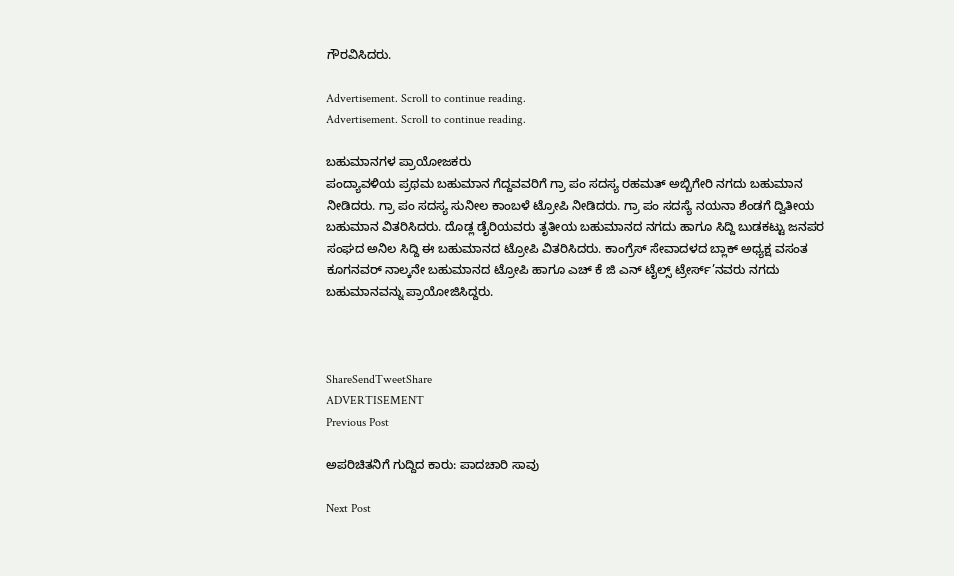ಗೌರವಿಸಿದರು.

Advertisement. Scroll to continue reading.
Advertisement. Scroll to continue reading.

ಬಹುಮಾನಗಳ ಪ್ರಾಯೋಜಕರು
ಪಂದ್ಯಾವಳಿಯ ಪ್ರಥಮ ಬಹುಮಾನ ಗೆದ್ದವವರಿಗೆ ಗ್ರಾ ಪಂ ಸದಸ್ಯ ರಹಮತ್ ಅಬ್ಬಿಗೇರಿ ನಗದು ಬಹುಮಾನ ನೀಡಿದರು. ಗ್ರಾ ಪಂ ಸದಸ್ಯ ಸುನೀಲ ಕಾಂಬಳೆ ಟ್ರೋಪಿ ನೀಡಿದರು. ಗ್ರಾ ಪಂ ಸದಸ್ಯೆ ನಯನಾ ಶೆಂಡಗೆ ದ್ವಿತೀಯ ಬಹುಮಾನ ವಿತರಿಸಿದರು. ದೊಡ್ಲ ಡೈರಿಯವರು ತೃತೀಯ ಬಹುಮಾನದ ನಗದು ಹಾಗೂ ಸಿದ್ದಿ ಬುಡಕಟ್ಟು ಜನಪರ ಸಂಘದ ಅನಿಲ ಸಿದ್ದಿ ಈ ಬಹುಮಾನದ ಟ್ರೋಪಿ ವಿತರಿಸಿದರು. ಕಾಂಗ್ರೆಸ್ ಸೇವಾದಳದ ಬ್ಲಾಕ್ ಅಧ್ಯಕ್ಷ ವಸಂತ ಕೂಗನವರ್ ನಾಲ್ಕನೇ ಬಹುಮಾನದ ಟ್ರೋಪಿ ಹಾಗೂ ಎಚ್ ಕೆ ಜಿ ಎನ್ ಟೈಲ್ಸ್ ಟ್ರೇರ್ಸ್’ನವರು ನಗದು ಬಹುಮಾನವನ್ನು ಪ್ರಾಯೋಜಿಸಿದ್ದರು.



ShareSendTweetShare
ADVERTISEMENT
Previous Post

ಅಪರಿಚಿತನಿಗೆ ಗುದ್ದಿದ ಕಾರು: ಪಾದಚಾರಿ ಸಾವು

Next Post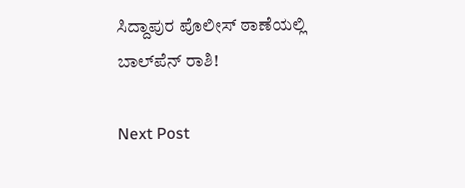ಸಿದ್ದಾಪುರ ಪೊಲೀಸ್ ಠಾಣೆಯಲ್ಲಿ ಬಾಲ್‌ಪೆನ್ ರಾಶಿ!

Next Post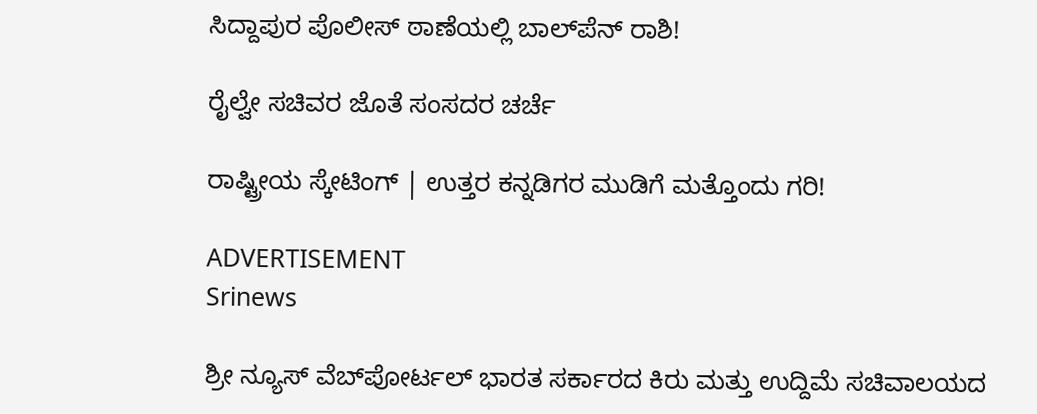ಸಿದ್ದಾಪುರ ಪೊಲೀಸ್ ಠಾಣೆಯಲ್ಲಿ ಬಾಲ್‌ಪೆನ್ ರಾಶಿ!

ರೈಲ್ವೇ ಸಚಿವರ ಜೊತೆ ಸಂಸದರ ಚರ್ಚೆ

ರಾಷ್ಟ್ರೀಯ ಸ್ಕೇಟಿಂಗ್ | ಉತ್ತರ ಕನ್ನಡಿಗರ ಮುಡಿಗೆ ಮತ್ತೊಂದು ಗರಿ!

ADVERTISEMENT
Srinews

ಶ್ರೀ ನ್ಯೂಸ್ ವೆಬ್‌ಪೋರ್ಟಲ್ ಭಾರತ ಸರ್ಕಾರದ ಕಿರು ಮತ್ತು ಉದ್ದಿಮೆ ಸಚಿವಾಲಯದ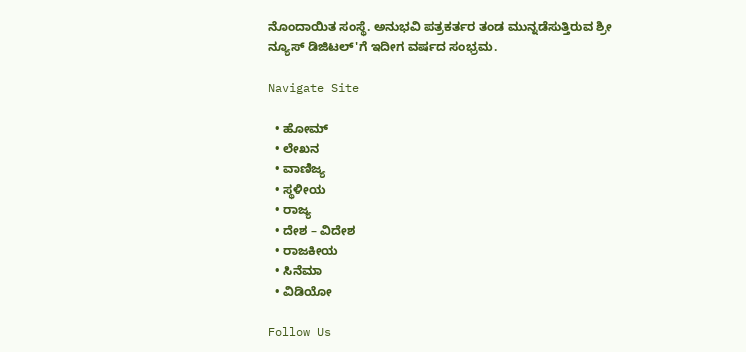ನೊಂದಾಯಿತ ಸಂಸ್ಥೆ. ಅನುಭವಿ ಪತ್ರಕರ್ತರ ತಂಡ ಮುನ್ನಡೆಸುತ್ತಿರುವ ಶ್ರೀ ನ್ಯೂಸ್ ಡಿಜಿಟಲ್'ಗೆ ಇದೀಗ ವರ್ಷದ ಸಂಭ್ರಮ.

Navigate Site

  • ಹೋಮ್
  • ಲೇಖನ
  • ವಾಣಿಜ್ಯ
  • ಸ್ಥಳೀಯ
  • ರಾಜ್ಯ
  • ದೇಶ – ವಿದೇಶ
  • ರಾಜಕೀಯ
  • ಸಿನೆಮಾ
  • ವಿಡಿಯೋ

Follow Us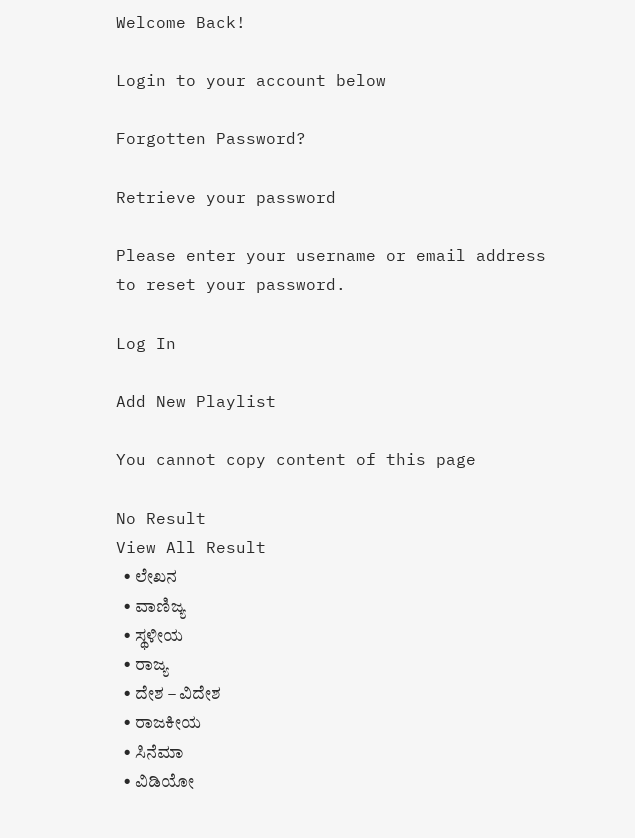Welcome Back!

Login to your account below

Forgotten Password?

Retrieve your password

Please enter your username or email address to reset your password.

Log In

Add New Playlist

You cannot copy content of this page

No Result
View All Result
  • ಲೇಖನ
  • ವಾಣಿಜ್ಯ
  • ಸ್ಥಳೀಯ
  • ರಾಜ್ಯ
  • ದೇಶ – ವಿದೇಶ
  • ರಾಜಕೀಯ
  • ಸಿನೆಮಾ
  • ವಿಡಿಯೋ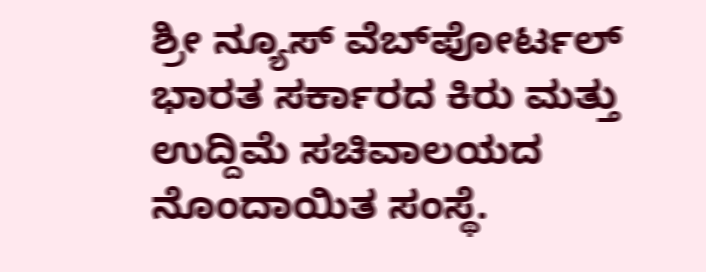ಶ್ರೀ ನ್ಯೂಸ್ ವೆಬ್‌ಪೋರ್ಟಲ್ ಭಾರತ ಸರ್ಕಾರದ ಕಿರು ಮತ್ತು ಉದ್ದಿಮೆ ಸಚಿವಾಲಯದ ನೊಂದಾಯಿತ ಸಂಸ್ಥೆ.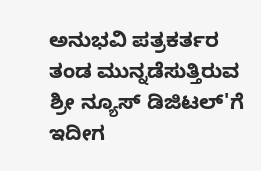ಅನುಭವಿ ಪತ್ರಕರ್ತರ ತಂಡ ಮುನ್ನಡೆಸುತ್ತಿರುವ ಶ್ರೀ ನ್ಯೂಸ್ ಡಿಜಿಟಲ್'ಗೆ ಇದೀಗ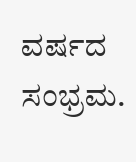ವರ್ಷದ ಸಂಭ್ರಮ.